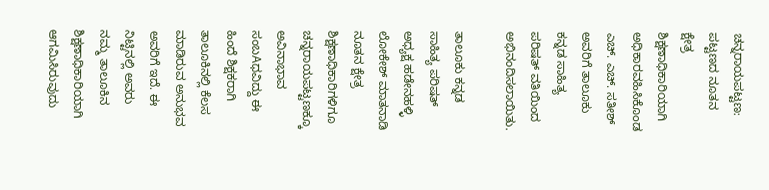ಚನ್ನರಾಯಪಟ್ಟಣ: ಪಟ್ಟಣದ ನೂತನ ಕ್ಷೇತ್ರ ಶಿಕ್ಷಣಾಧಿಕಾರಿಯಾಗಿ ಅಧಿಕಾರವಹಿಸಿಕೊಂಡ ಎಚ್. ಎಚ್. ಸತೀಶ್ ಅವರಿಗೆ ತಾಲೂಕು ಕನ್ನಡ ಸಾಹಿತ್ಯ ಪರಿಷತ್ ವತಿಯಿಂದ ಅಭಿನಂದಿಸಲಾಯಿತು.

ತಾಲೂಕು ಕನ್ನಡ ಸಾಹಿತ್ಯ ಪರಿಷತ್ ಅಧ್ಯಕ್ಷ ಹಡೇನಹಳ್ಳಿ ಲೋಕೇಶ್ ಮಾತನಾಡಿ ನೂತನ ಕ್ಷೇತ್ರ ಶಿಕ್ಷಣಾಧಿಕಾರಿಗಳಿಗೂ ಚನ್ನರಾಯಪಟ್ಟಣಕ್ಕೂ ಅವಿನಾಭಾವ ಸಂಬAಧವಿದ್ದು ಈ ಹಿಂದೆ ಶಿಕ್ಷಕರಾಗಿ ತಾಲೂಕಿನಲ್ಲಿ ಕೆಲಸ ಮಾಡಿರುವ ಅನುಭವ ಅವರಿಗೆ ಇದೆ. ಈ ನಿಟ್ಟಿನಲ್ಲಿ ಅವರು ನಮ್ಮ ತಾಲೂಕಿನ ಶಿಕ್ಷಣಾಧಿಕಾರಿಯಾಗಿ ಆಗಮಿಸಿರುವುದು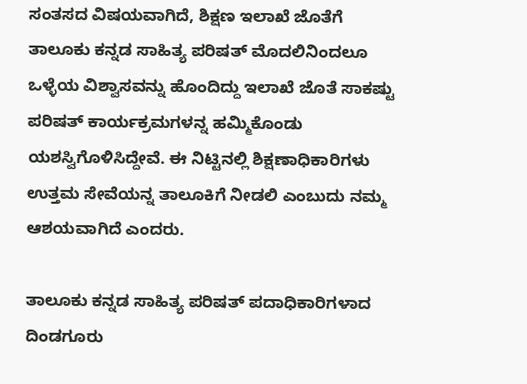ಸಂತಸದ ವಿಷಯವಾಗಿದೆ, ಶಿಕ್ಷಣ ಇಲಾಖೆ ಜೊತೆಗೆ ತಾಲೂಕು ಕನ್ನಡ ಸಾಹಿತ್ಯ ಪರಿಷತ್ ಮೊದಲಿನಿಂದಲೂ ಒಳ್ಳೆಯ ವಿಶ್ವಾಸವನ್ನು ಹೊಂದಿದ್ದು ಇಲಾಖೆ ಜೊತೆ ಸಾಕಷ್ಟು ಪರಿಷತ್ ಕಾರ್ಯಕ್ರಮಗಳನ್ನ ಹಮ್ಮಿಕೊಂಡು ಯಶಸ್ವಿಗೊಳಿಸಿದ್ದೇವೆ. ಈ ನಿಟ್ಟಿನಲ್ಲಿ ಶಿಕ್ಷಣಾಧಿಕಾರಿಗಳು ಉತ್ತಮ ಸೇವೆಯನ್ನ ತಾಲೂಕಿಗೆ ನೀಡಲಿ ಎಂಬುದು ನಮ್ಮ ಆಶಯವಾಗಿದೆ ಎಂದರು.

ತಾಲೂಕು ಕನ್ನಡ ಸಾಹಿತ್ಯ ಪರಿಷತ್ ಪದಾಧಿಕಾರಿಗಳಾದ ದಿಂಡಗೂರು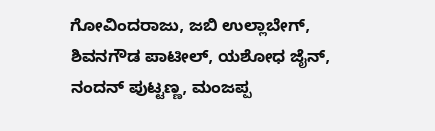ಗೋವಿಂದರಾಜು, ಜಬಿ ಉಲ್ಲಾಬೇಗ್, ಶಿವನಗೌಡ ಪಾಟೀಲ್, ಯಶೋಧ ಜೈನ್, ನಂದನ್ ಪುಟ್ಟಣ್ಣ, ಮಂಜಪ್ಪ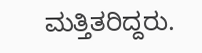ಮತ್ತಿತರಿದ್ದರು.